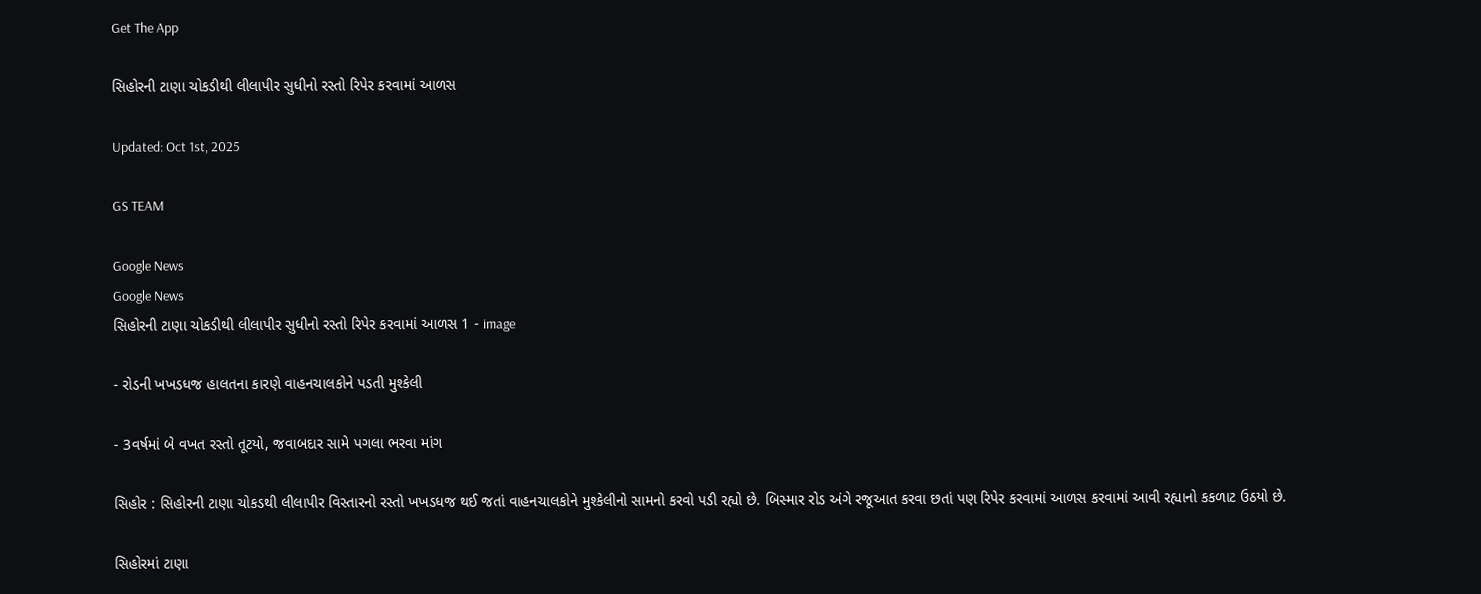Get The App

સિહોરની ટાણા ચોકડીથી લીલાપીર સુધીનો રસ્તો રિપેર કરવામાં આળસ

Updated: Oct 1st, 2025

GS TEAM

Google News
Google News
સિહોરની ટાણા ચોકડીથી લીલાપીર સુધીનો રસ્તો રિપેર કરવામાં આળસ 1 - image

- રોડની ખખડધજ હાલતના કારણે વાહનચાલકોને પડતી મુશ્કેલી

- 3વર્ષમાં બે વખત રસ્તો તૂટયો, જવાબદાર સામે પગલા ભરવા માંગ

સિહોર : સિહોરની ટાણા ચોકડથી લીલાપીર વિસ્તારનો રસ્તો ખખડધજ થઈ જતાં વાહનચાલકોને મુશ્કેલીનો સામનો કરવો પડી રહ્યો છે. બિસ્માર રોડ અંગે રજૂઆત કરવા છતાં પણ રિપેર કરવામાં આળસ કરવામાં આવી રહ્યાનો કકળાટ ઉઠયો છે.

સિહોરમાં ટાણા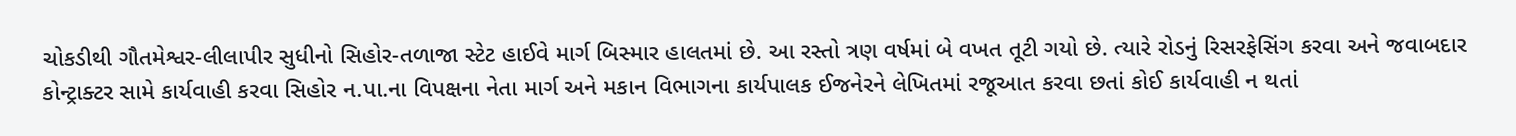ચોકડીથી ગૌતમેશ્વર-લીલાપીર સુધીનો સિહોર-તળાજા સ્ટેટ હાઈવે માર્ગ બિસ્માર હાલતમાં છે. આ રસ્તો ત્રણ વર્ષમાં બે વખત તૂટી ગયો છે. ત્યારે રોડનું રિસરફેસિંગ કરવા અને જવાબદાર કોન્ટ્રાક્ટર સામે કાર્યવાહી કરવા સિહોર ન.પા.ના વિપક્ષના નેતા માર્ગ અને મકાન વિભાગના કાર્યપાલક ઈજનેરને લેખિતમાં રજૂઆત કરવા છતાં કોઈ કાર્યવાહી ન થતાં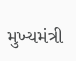મુખ્યમંત્રી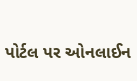પોર્ટલ પર ઓનલાઈન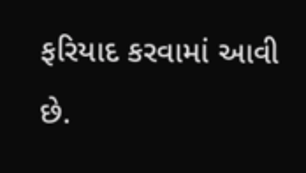ફરિયાદ કરવામાં આવી છે.